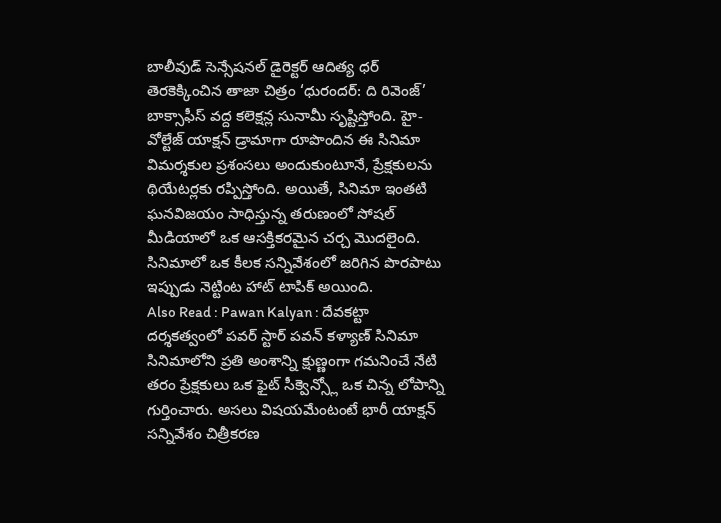బాలీవుడ్ సెన్సేషనల్ డైరెక్టర్ ఆదిత్య ధర్ తెరకెక్కించిన తాజా చిత్రం ‘ధురందర్: ది రివెంజ్’ బాక్సాఫీస్ వద్ద కలెక్షన్ల సునామీ సృష్టిస్తోంది. హై-వోల్టేజ్ యాక్షన్ డ్రామాగా రూపొందిన ఈ సినిమా విమర్శకుల ప్రశంసలు అందుకుంటూనే, ప్రేక్షకులను థియేటర్లకు రప్పిస్తోంది. అయితే, సినిమా ఇంతటి ఘనవిజయం సాధిస్తున్న తరుణంలో సోషల్ మీడియాలో ఒక ఆసక్తికరమైన చర్చ మొదలైంది. సినిమాలో ఒక కీలక సన్నివేశంలో జరిగిన పొరపాటు ఇప్పుడు నెట్టింట హాట్ టాపిక్ అయింది.
Also Read : Pawan Kalyan : దేవకట్టా దర్శకత్వంలో పవర్ స్టార్ పవన్ కళ్యాణ్ సినిమా
సినిమాలోని ప్రతి అంశాన్ని క్షుణ్ణంగా గమనించే నేటి తరం ప్రేక్షకులు ఒక ఫైట్ సీక్వెన్స్లో ఒక చిన్న లోపాన్ని గుర్తించారు. అసలు విషయమేంటంటే భారీ యాక్షన్ సన్నివేశం చిత్రీకరణ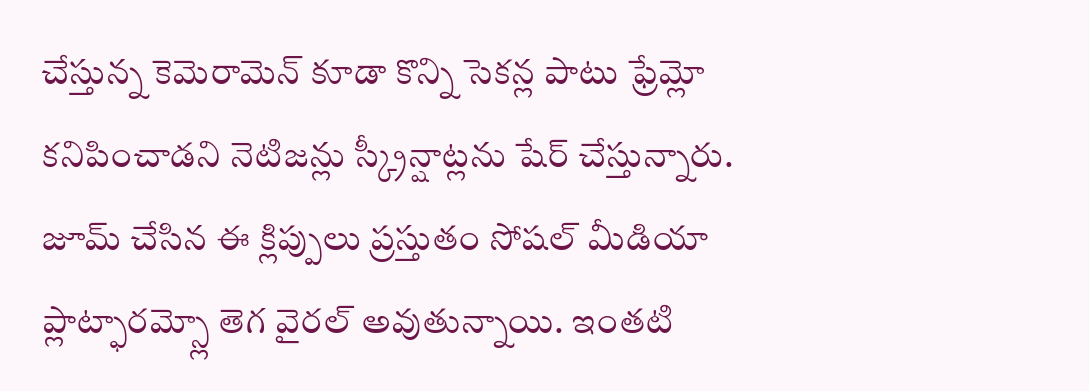చేస్తున్న కెమెరామెన్ కూడా కొన్ని సెకన్ల పాటు ఫ్రేమ్లో కనిపించాడని నెటిజన్లు స్క్రీన్షాట్లను షేర్ చేస్తున్నారు. జూమ్ చేసిన ఈ క్లిప్పులు ప్రస్తుతం సోషల్ మీడియా ప్లాట్ఫారమ్స్లో తెగ వైరల్ అవుతున్నాయి. ఇంతటి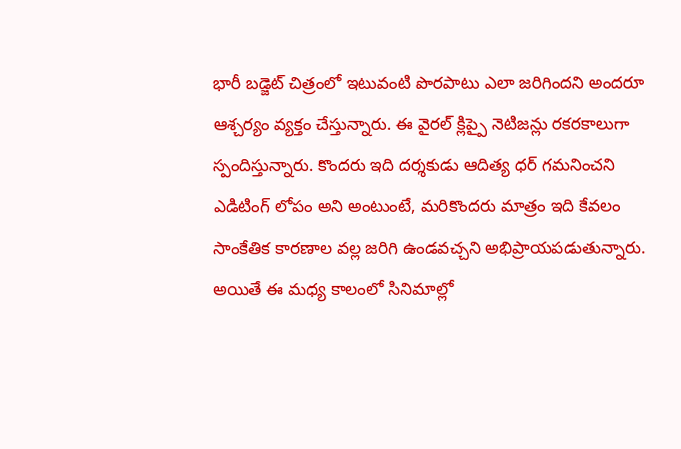భారీ బడ్జెట్ చిత్రంలో ఇటువంటి పొరపాటు ఎలా జరిగిందని అందరూ ఆశ్చర్యం వ్యక్తం చేస్తున్నారు. ఈ వైరల్ క్లిప్పై నెటిజన్లు రకరకాలుగా స్పందిస్తున్నారు. కొందరు ఇది దర్శకుడు ఆదిత్య ధర్ గమనించని ఎడిటింగ్ లోపం అని అంటుంటే, మరికొందరు మాత్రం ఇది కేవలం సాంకేతిక కారణాల వల్ల జరిగి ఉండవచ్చని అభిప్రాయపడుతున్నారు. అయితే ఈ మధ్య కాలంలో సినిమాల్లో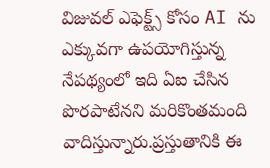విజువల్ ఎఫెక్ట్స్ కోసం AI ను ఎక్కువగా ఉపయోగిస్తున్న నేపథ్యంలో ఇది ఏఐ చేసిన పొరపాటేనని మరికొంతమంది వాదిస్తున్నారు.ప్రస్తుతానికి ఈ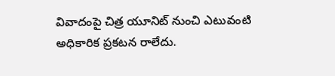వివాదంపై చిత్ర యూనిట్ నుంచి ఎటువంటి అధికారిక ప్రకటన రాలేదు.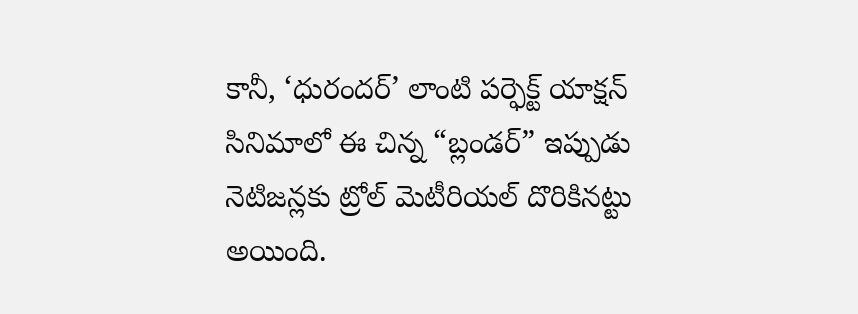కానీ, ‘ధురందర్’ లాంటి పర్ఫెక్ట్ యాక్షన్ సినిమాలో ఈ చిన్న “బ్లండర్” ఇప్పుడు నెటిజన్లకు ట్రోల్ మెటీరియల్ దొరికినట్టు అయింది.